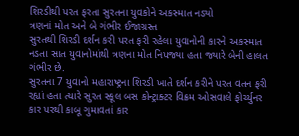શિરડીથી પરત ફરતા સુરતના યુવકોને અકસ્માત નડ્યો
ત્રણનાં મોત અને બે ગંભીર ઈજાગ્રસ્ત
સુરતથી શિરડી દર્શન કરી પરત ફરી રહેલા યુવાનોની કારને અકસ્માત નડતા સાત યુવાનોમાંથી ત્રણના મોત નિપજ્યા હતા જ્યારે બેની હાલત ગંભીર છે.
સુરતના 7 યુવાનો મહારાષ્ટ્રના શિરડી ખાતે દર્શન કરીને પરત વતન ફરી રહ્યાં હતા ત્યારે સુરત સ્કૂલ બસ કોન્ટ્રાક્ટર વિક્રમ ઓસવાલે ફોર્ચ્યુનર કાર પરથી કાબૂ ગુમાવતાં કાર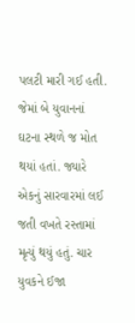પલટી મારી ગઈ હતી. જેમાં બે યુવાનનાં ઘટના સ્થળે જ મોત થયાં હતાં. જ્યારે એકનું સારવારમાં લઈ જતી વખતે રસ્તામાં મૃત્યું થયું હતું. ચાર યુવકને ઈજા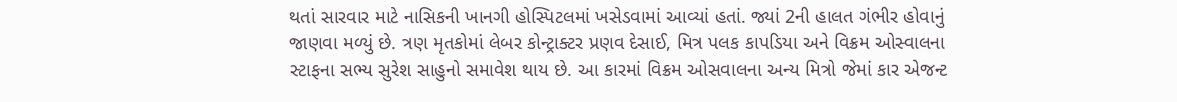થતાં સારવાર માટે નાસિકની ખાનગી હોસ્પિટલમાં ખસેડવામાં આવ્યાં હતાં. જ્યાં 2ની હાલત ગંભીર હોવાનું જાણવા મળ્યું છે. ત્રણ મૃતકોમાં લેબર કોન્ટ્રાક્ટર પ્રણવ દેસાઈ, મિત્ર પલક કાપડિયા અને વિક્રમ ઓસ્વાલના સ્ટાફના સભ્ય સુરેશ સાહુનો સમાવેશ થાય છે. આ કારમાં વિક્રમ ઓસવાલના અન્ય મિત્રો જેમાં કાર એજન્ટ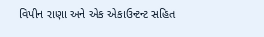વિપીન રાણા અને એક એકાઉન્ટન્ટ સહિત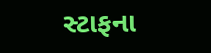સ્ટાફના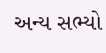અન્ય સભ્યો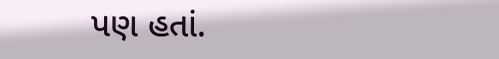પણ હતાં.